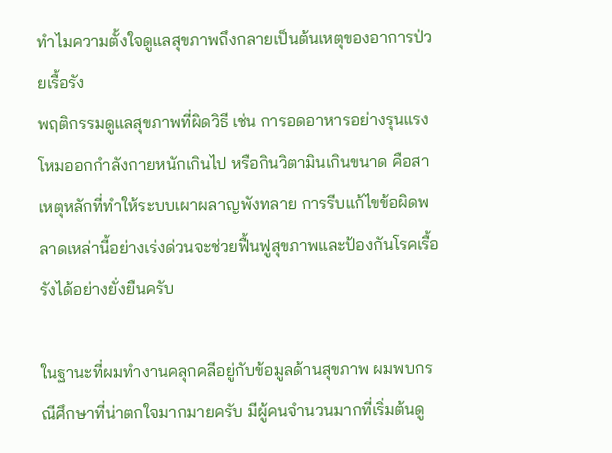ทำไมความตั้งใจดูแลสุขภาพถึงกลายเป็นต้นเหตุของอาการป่วยเรื้อรัง
พฤติกรรมดูแลสุขภาพที่ผิดวิธี เช่น การอดอาหารอย่างรุนแรง โหมออกกำลังกายหนักเกินไป หรือกินวิตามินเกินขนาด คือสาเหตุหลักที่ทำให้ระบบเผาผลาญพังทลาย การรีบแก้ไขข้อผิดพลาดเหล่านี้อย่างเร่งด่วนจะช่วยฟื้นฟูสุขภาพและป้องกันโรคเรื้อรังได้อย่างยั่งยืนครับ

ในฐานะที่ผมทำงานคลุกคลีอยู่กับข้อมูลด้านสุขภาพ ผมพบกรณีศึกษาที่น่าตกใจมากมายครับ มีผู้คนจำนวนมากที่เริ่มต้นดู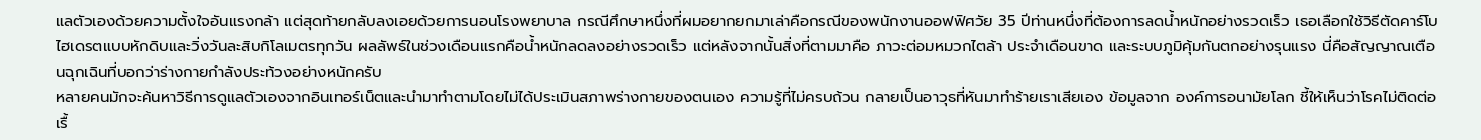แลตัวเองด้วยความตั้งใจอันแรงกล้า แต่สุดท้ายกลับลงเอยด้วยการนอนโรงพยาบาล กรณีศึกษาหนึ่งที่ผมอยากยกมาเล่าคือกรณีของพนักงานออฟฟิศวัย 35 ปีท่านหนึ่งที่ต้องการลดน้ำหนักอย่างรวดเร็ว เธอเลือกใช้วิธีตัดคาร์โบไฮเดรตแบบหักดิบและวิ่งวันละสิบกิโลเมตรทุกวัน ผลลัพธ์ในช่วงเดือนแรกคือน้ำหนักลดลงอย่างรวดเร็ว แต่หลังจากนั้นสิ่งที่ตามมาคือ ภาวะต่อมหมวกไตล้า ประจำเดือนขาด และระบบภูมิคุ้มกันตกอย่างรุนแรง นี่คือสัญญาณเตือนฉุกเฉินที่บอกว่าร่างกายกำลังประท้วงอย่างหนักครับ
หลายคนมักจะค้นหาวิธีการดูแลตัวเองจากอินเทอร์เน็ตและนำมาทำตามโดยไม่ได้ประเมินสภาพร่างกายของตนเอง ความรู้ที่ไม่ครบถ้วน กลายเป็นอาวุธที่หันมาทำร้ายเราเสียเอง ข้อมูลจาก องค์การอนามัยโลก ชี้ให้เห็นว่าโรคไม่ติดต่อเรื้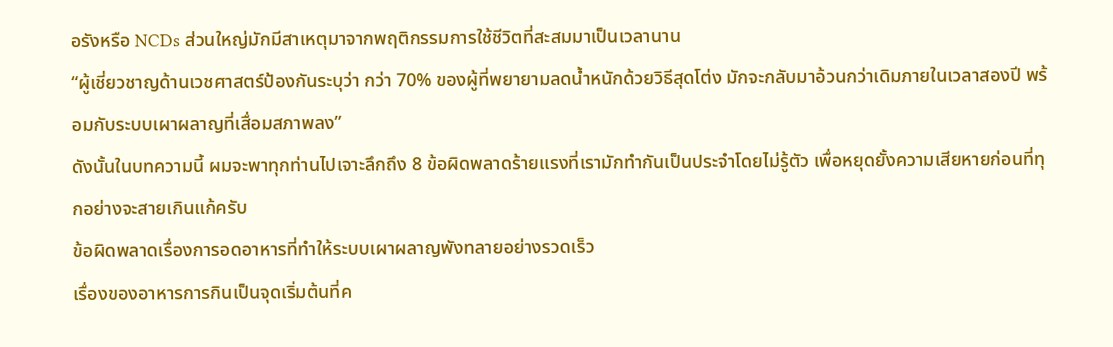อรังหรือ NCDs ส่วนใหญ่มักมีสาเหตุมาจากพฤติกรรมการใช้ชีวิตที่สะสมมาเป็นเวลานาน
“ผู้เชี่ยวชาญด้านเวชศาสตร์ป้องกันระบุว่า กว่า 70% ของผู้ที่พยายามลดน้ำหนักด้วยวิธีสุดโต่ง มักจะกลับมาอ้วนกว่าเดิมภายในเวลาสองปี พร้อมกับระบบเผาผลาญที่เสื่อมสภาพลง”
ดังนั้นในบทความนี้ ผมจะพาทุกท่านไปเจาะลึกถึง 8 ข้อผิดพลาดร้ายแรงที่เรามักทำกันเป็นประจำโดยไม่รู้ตัว เพื่อหยุดยั้งความเสียหายก่อนที่ทุกอย่างจะสายเกินแก้ครับ
ข้อผิดพลาดเรื่องการอดอาหารที่ทำให้ระบบเผาผลาญพังทลายอย่างรวดเร็ว
เรื่องของอาหารการกินเป็นจุดเริ่มต้นที่ค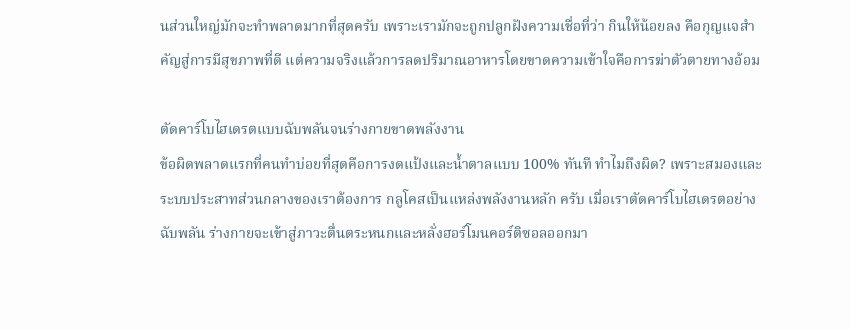นส่วนใหญ่มักจะทำพลาดมากที่สุดครับ เพราะเรามักจะถูกปลูกฝังความเชื่อที่ว่า กินให้น้อยลง คือกุญแจสำคัญสู่การมีสุขภาพที่ดี แต่ความจริงแล้วการลดปริมาณอาหารโดยขาดความเข้าใจคือการฆ่าตัวตายทางอ้อม

ตัดคาร์โบไฮเดรตแบบฉับพลันจนร่างกายขาดพลังงาน
ข้อผิดพลาดแรกที่คนทำบ่อยที่สุดคือการงดแป้งและน้ำตาลแบบ 100% ทันที ทำไมถึงผิด? เพราะสมองและระบบประสาทส่วนกลางของเราต้องการ กลูโคสเป็นแหล่งพลังงานหลัก ครับ เมื่อเราตัดคาร์โบไฮเดรตอย่างฉับพลัน ร่างกายจะเข้าสู่ภาวะตื่นตระหนกและหลั่งฮอร์โมนคอร์ติซอลออกมา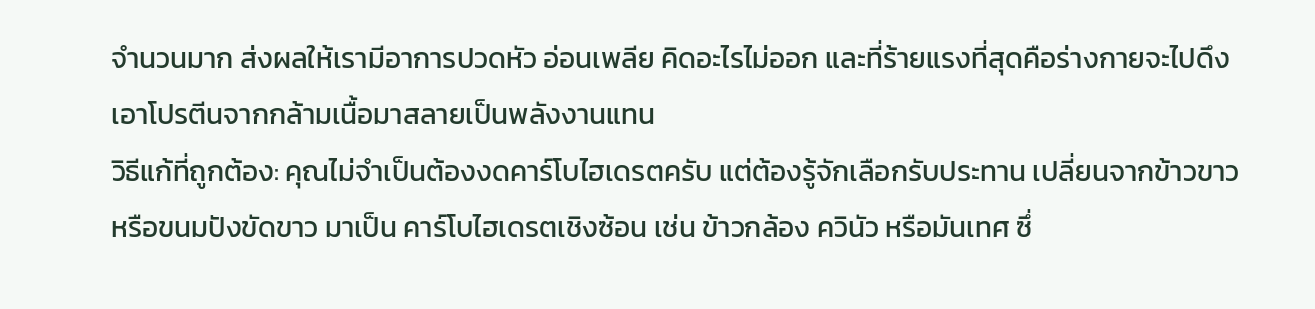จำนวนมาก ส่งผลให้เรามีอาการปวดหัว อ่อนเพลีย คิดอะไรไม่ออก และที่ร้ายแรงที่สุดคือร่างกายจะไปดึงเอาโปรตีนจากกล้ามเนื้อมาสลายเป็นพลังงานแทน
วิธีแก้ที่ถูกต้อง: คุณไม่จำเป็นต้องงดคาร์โบไฮเดรตครับ แต่ต้องรู้จักเลือกรับประทาน เปลี่ยนจากข้าวขาวหรือขนมปังขัดขาว มาเป็น คาร์โบไฮเดรตเชิงซ้อน เช่น ข้าวกล้อง ควินัว หรือมันเทศ ซึ่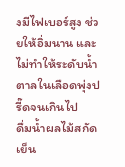งมีไฟเบอร์สูง ช่วยให้อิ่มนาน และไม่ทำให้ระดับน้ำตาลในเลือดพุ่งปรี๊ดจนเกินไป
ดื่มน้ำผลไม้สกัดเย็น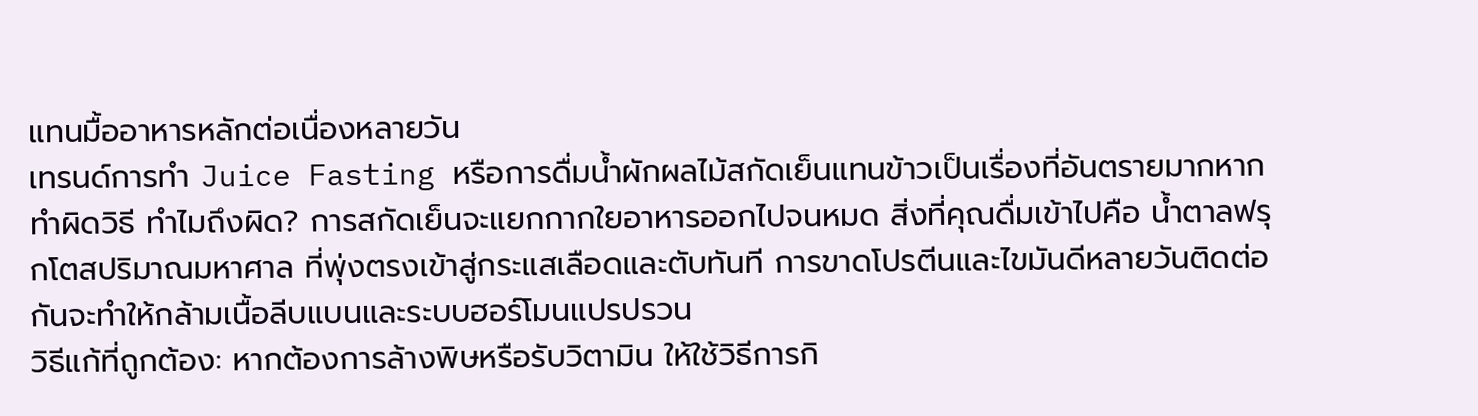แทนมื้ออาหารหลักต่อเนื่องหลายวัน
เทรนด์การทำ Juice Fasting หรือการดื่มน้ำผักผลไม้สกัดเย็นแทนข้าวเป็นเรื่องที่อันตรายมากหากทำผิดวิธี ทำไมถึงผิด? การสกัดเย็นจะแยกกากใยอาหารออกไปจนหมด สิ่งที่คุณดื่มเข้าไปคือ น้ำตาลฟรุกโตสปริมาณมหาศาล ที่พุ่งตรงเข้าสู่กระแสเลือดและตับทันที การขาดโปรตีนและไขมันดีหลายวันติดต่อกันจะทำให้กล้ามเนื้อลีบแบนและระบบฮอร์โมนแปรปรวน
วิธีแก้ที่ถูกต้อง: หากต้องการล้างพิษหรือรับวิตามิน ให้ใช้วิธีการกิ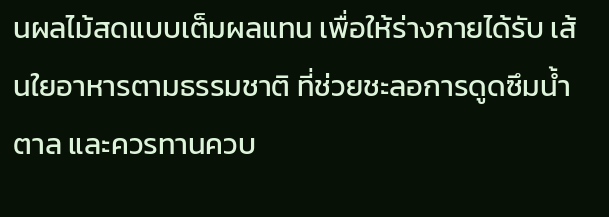นผลไม้สดแบบเต็มผลแทน เพื่อให้ร่างกายได้รับ เส้นใยอาหารตามธรรมชาติ ที่ช่วยชะลอการดูดซึมน้ำตาล และควรทานควบ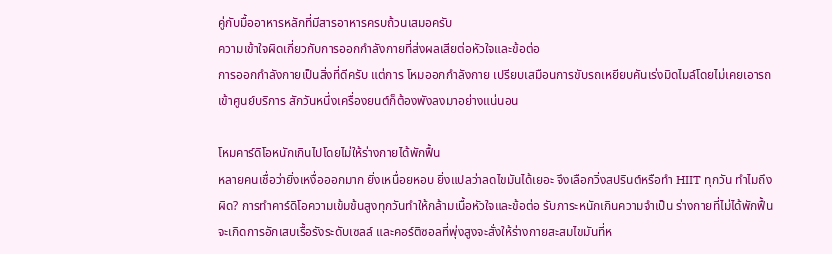คู่กับมื้ออาหารหลักที่มีสารอาหารครบถ้วนเสมอครับ
ความเข้าใจผิดเกี่ยวกับการออกกำลังกายที่ส่งผลเสียต่อหัวใจและข้อต่อ
การออกกำลังกายเป็นสิ่งที่ดีครับ แต่การ โหมออกกำลังกาย เปรียบเสมือนการขับรถเหยียบคันเร่งมิดไมล์โดยไม่เคยเอารถเข้าศูนย์บริการ สักวันหนึ่งเครื่องยนต์ก็ต้องพังลงมาอย่างแน่นอน

โหมคาร์ดิโอหนักเกินไปโดยไม่ให้ร่างกายได้พักฟื้น
หลายคนเชื่อว่ายิ่งเหงื่อออกมาก ยิ่งเหนื่อยหอบ ยิ่งแปลว่าลดไขมันได้เยอะ จึงเลือกวิ่งสปรินต์หรือทำ HIIT ทุกวัน ทำไมถึงผิด? การทำคาร์ดิโอความเข้มข้นสูงทุกวันทำให้กล้ามเนื้อหัวใจและข้อต่อ รับภาระหนักเกินความจำเป็น ร่างกายที่ไม่ได้พักฟื้นจะเกิดการอักเสบเรื้อรังระดับเซลล์ และคอร์ติซอลที่พุ่งสูงจะสั่งให้ร่างกายสะสมไขมันที่ห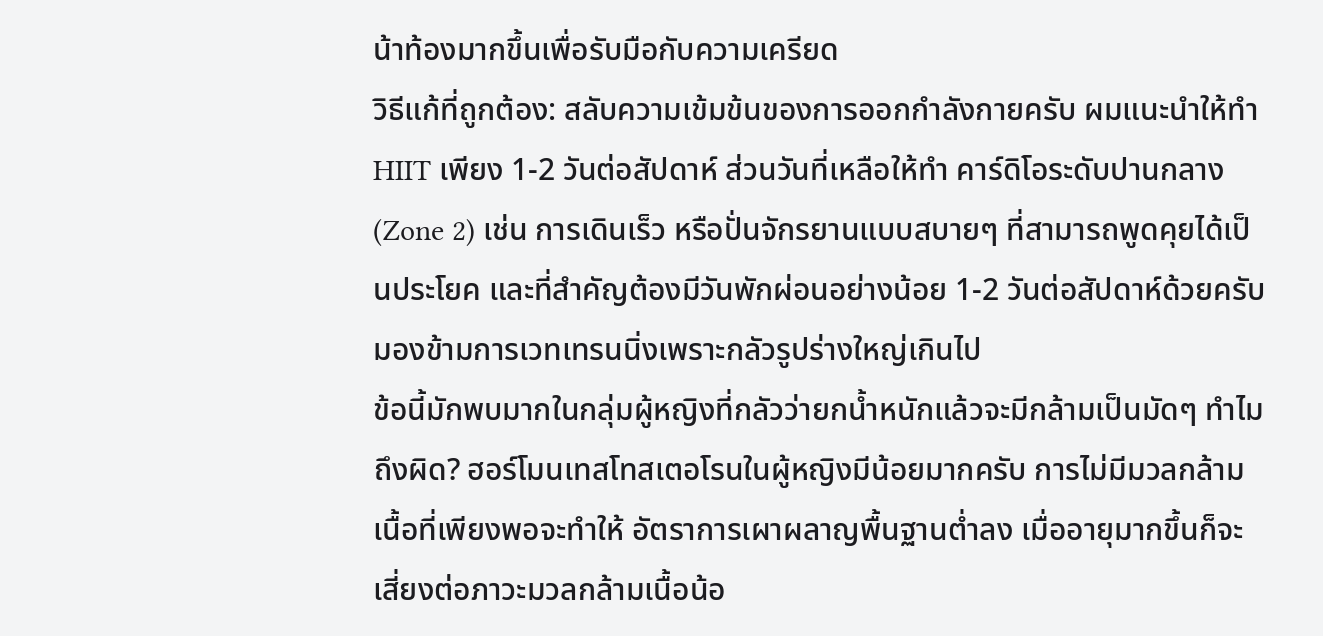น้าท้องมากขึ้นเพื่อรับมือกับความเครียด
วิธีแก้ที่ถูกต้อง: สลับความเข้มข้นของการออกกำลังกายครับ ผมแนะนำให้ทำ HIIT เพียง 1-2 วันต่อสัปดาห์ ส่วนวันที่เหลือให้ทำ คาร์ดิโอระดับปานกลาง (Zone 2) เช่น การเดินเร็ว หรือปั่นจักรยานแบบสบายๆ ที่สามารถพูดคุยได้เป็นประโยค และที่สำคัญต้องมีวันพักผ่อนอย่างน้อย 1-2 วันต่อสัปดาห์ด้วยครับ
มองข้ามการเวทเทรนนิ่งเพราะกลัวรูปร่างใหญ่เกินไป
ข้อนี้มักพบมากในกลุ่มผู้หญิงที่กลัวว่ายกน้ำหนักแล้วจะมีกล้ามเป็นมัดๆ ทำไมถึงผิด? ฮอร์โมนเทสโทสเตอโรนในผู้หญิงมีน้อยมากครับ การไม่มีมวลกล้ามเนื้อที่เพียงพอจะทำให้ อัตราการเผาผลาญพื้นฐานต่ำลง เมื่ออายุมากขึ้นก็จะเสี่ยงต่อภาวะมวลกล้ามเนื้อน้อ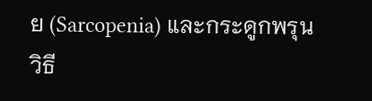ย (Sarcopenia) และกระดูกพรุน
วิธี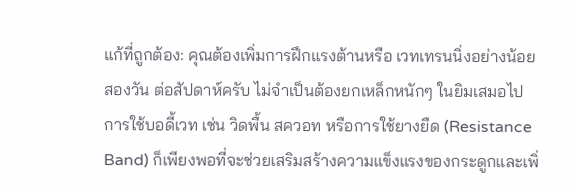แก้ที่ถูกต้อง: คุณต้องเพิ่มการฝึกแรงต้านหรือ เวทเทรนนิ่งอย่างน้อยสองวัน ต่อสัปดาห์ครับ ไม่จำเป็นต้องยกเหล็กหนักๆ ในยิมเสมอไป การใช้บอดี้เวท เช่น วิดพื้น สควอท หรือการใช้ยางยืด (Resistance Band) ก็เพียงพอที่จะช่วยเสริมสร้างความแข็งแรงของกระดูกและเพิ่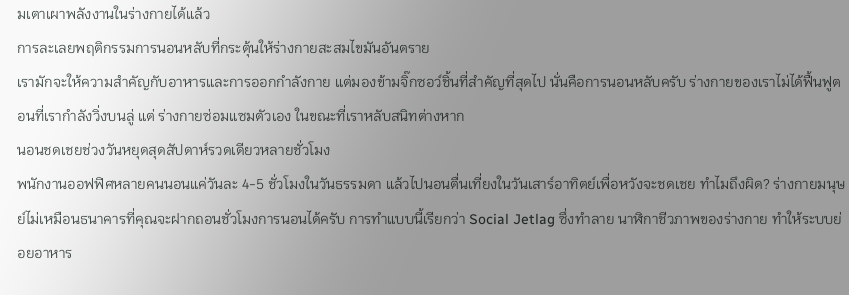มเตาเผาพลังงานในร่างกายได้แล้ว
การละเลยพฤติกรรมการนอนหลับที่กระตุ้นให้ร่างกายสะสมไขมันอันตราย
เรามักจะให้ความสำคัญกับอาหารและการออกกำลังกาย แต่มองข้ามจิ๊กซอว์ชิ้นที่สำคัญที่สุดไป นั่นคือการนอนหลับครับ ร่างกายของเราไม่ได้ฟื้นฟูตอนที่เรากำลังวิ่งบนลู่ แต่ ร่างกายซ่อมแซมตัวเอง ในขณะที่เราหลับสนิทต่างหาก
นอนชดเชยช่วงวันหยุดสุดสัปดาห์รวดเดียวหลายชั่วโมง
พนักงานออฟฟิศหลายคนนอนแค่วันละ 4-5 ชั่วโมงในวันธรรมดา แล้วไปนอนตื่นเที่ยงในวันเสาร์อาทิตย์เพื่อหวังจะชดเชย ทำไมถึงผิด? ร่างกายมนุษย์ไม่เหมือนธนาคารที่คุณจะฝากถอนชั่วโมงการนอนได้ครับ การทำแบบนี้เรียกว่า Social Jetlag ซึ่งทำลาย นาฬิกาชีวภาพของร่างกาย ทำให้ระบบย่อยอาหาร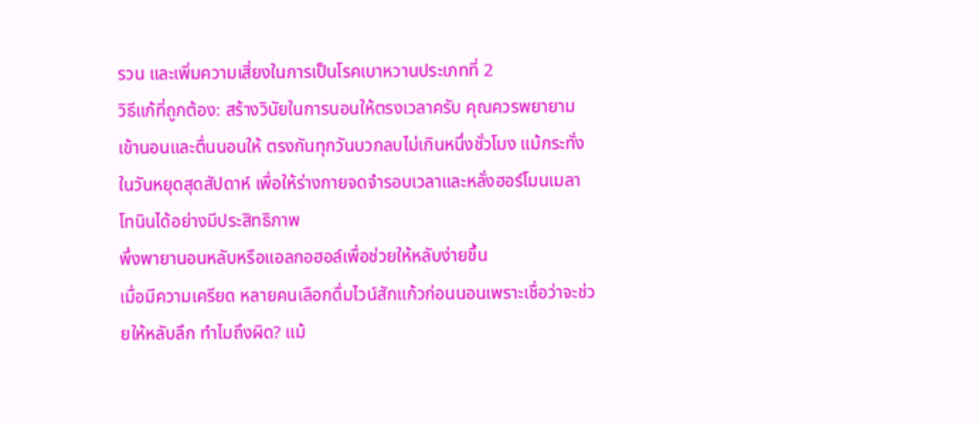รวน และเพิ่มความเสี่ยงในการเป็นโรคเบาหวานประเภทที่ 2
วิธีแก้ที่ถูกต้อง: สร้างวินัยในการนอนให้ตรงเวลาครับ คุณควรพยายามเข้านอนและตื่นนอนให้ ตรงกันทุกวันบวกลบไม่เกินหนึ่งชั่วโมง แม้กระทั่งในวันหยุดสุดสัปดาห์ เพื่อให้ร่างกายจดจำรอบเวลาและหลั่งฮอร์โมนเมลาโทนินได้อย่างมีประสิทธิภาพ
พึ่งพายานอนหลับหรือแอลกอฮอล์เพื่อช่วยให้หลับง่ายขึ้น
เมื่อมีความเครียด หลายคนเลือกดื่มไวน์สักแก้วก่อนนอนเพราะเชื่อว่าจะช่วยให้หลับลึก ทำไมถึงผิด? แม้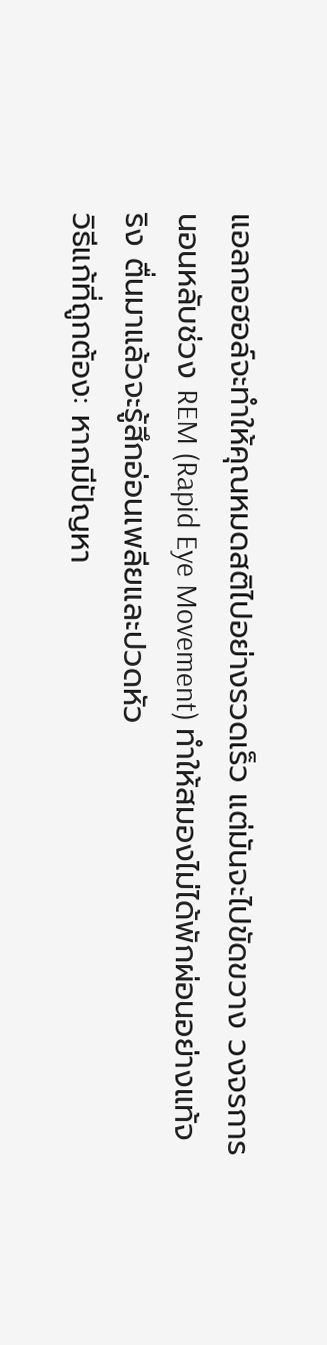แอลกอฮอล์จะทำให้คุณหมดสติไปอย่างรวดเร็ว แต่มันจะไปขัดขวาง วงจรการนอนหลับช่วง REM (Rapid Eye Movement) ทำให้สมองไม่ได้พักผ่อนอย่างแท้จริง ตื่นมาแล้วจะรู้สึกอ่อนเพลียและปวดหัว
วิธีแก้ที่ถูกต้อง: หากมีปัญหา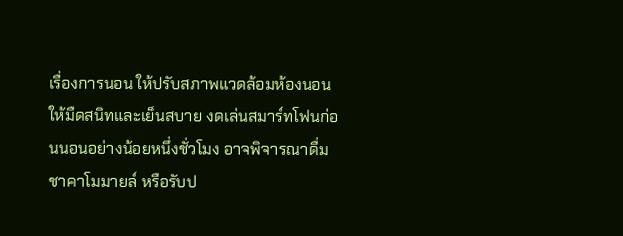เรื่องการนอน ให้ปรับสภาพแวดล้อมห้องนอนให้มืดสนิทและเย็นสบาย งดเล่นสมาร์ทโฟนก่อนนอนอย่างน้อยหนึ่งชั่วโมง อาจพิจารณาดื่มชาคาโมมายล์ หรือรับป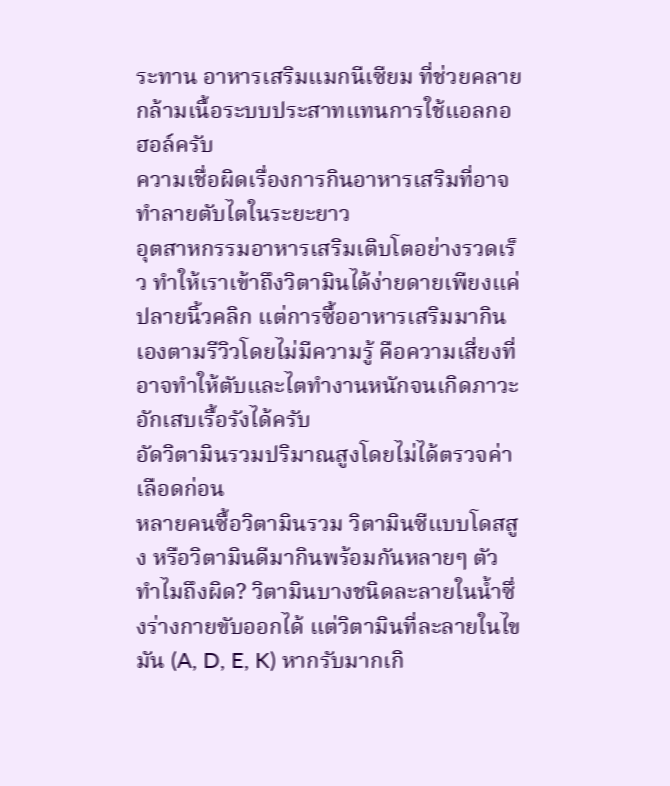ระทาน อาหารเสริมแมกนีเซียม ที่ช่วยคลายกล้ามเนื้อระบบประสาทแทนการใช้แอลกอฮอล์ครับ
ความเชื่อผิดเรื่องการกินอาหารเสริมที่อาจทำลายตับไตในระยะยาว
อุตสาหกรรมอาหารเสริมเติบโตอย่างรวดเร็ว ทำให้เราเข้าถึงวิตามินได้ง่ายดายเพียงแค่ปลายนิ้วคลิก แต่การซื้ออาหารเสริมมากินเองตามรีวิวโดยไม่มีความรู้ คือความเสี่ยงที่อาจทำให้ตับและไตทำงานหนักจนเกิดภาวะอักเสบเรื้อรังได้ครับ
อัดวิตามินรวมปริมาณสูงโดยไม่ได้ตรวจค่าเลือดก่อน
หลายคนซื้อวิตามินรวม วิตามินซีแบบโดสสูง หรือวิตามินดีมากินพร้อมกันหลายๆ ตัว ทำไมถึงผิด? วิตามินบางชนิดละลายในน้ำซึ่งร่างกายขับออกได้ แต่วิตามินที่ละลายในไขมัน (A, D, E, K) หากรับมากเกิ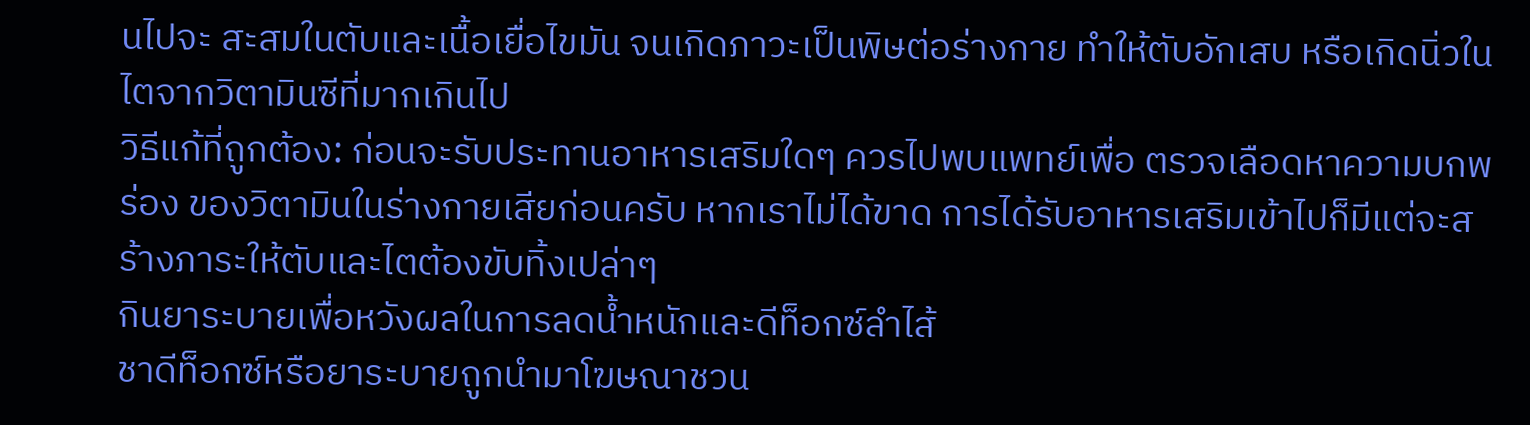นไปจะ สะสมในตับและเนื้อเยื่อไขมัน จนเกิดภาวะเป็นพิษต่อร่างกาย ทำให้ตับอักเสบ หรือเกิดนิ่วในไตจากวิตามินซีที่มากเกินไป
วิธีแก้ที่ถูกต้อง: ก่อนจะรับประทานอาหารเสริมใดๆ ควรไปพบแพทย์เพื่อ ตรวจเลือดหาความบกพร่อง ของวิตามินในร่างกายเสียก่อนครับ หากเราไม่ได้ขาด การได้รับอาหารเสริมเข้าไปก็มีแต่จะสร้างภาระให้ตับและไตต้องขับทิ้งเปล่าๆ
กินยาระบายเพื่อหวังผลในการลดน้ำหนักและดีท็อกซ์ลำไส้
ชาดีท็อกซ์หรือยาระบายถูกนำมาโฆษณาชวน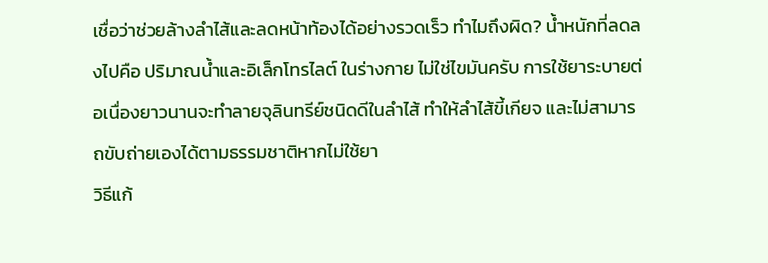เชื่อว่าช่วยล้างลำไส้และลดหน้าท้องได้อย่างรวดเร็ว ทำไมถึงผิด? น้ำหนักที่ลดลงไปคือ ปริมาณน้ำและอิเล็กโทรไลต์ ในร่างกาย ไม่ใช่ไขมันครับ การใช้ยาระบายต่อเนื่องยาวนานจะทำลายจุลินทรีย์ชนิดดีในลำไส้ ทำให้ลำไส้ขี้เกียจ และไม่สามารถขับถ่ายเองได้ตามธรรมชาติหากไม่ใช้ยา
วิธีแก้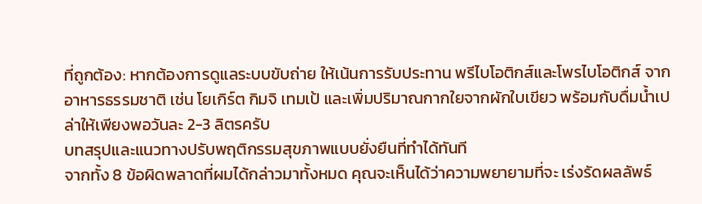ที่ถูกต้อง: หากต้องการดูแลระบบขับถ่าย ให้เน้นการรับประทาน พรีไบโอติกส์และโพรไบโอติกส์ จากอาหารธรรมชาติ เช่น โยเกิร์ต กิมจิ เทมเป้ และเพิ่มปริมาณกากใยจากผักใบเขียว พร้อมกับดื่มน้ำเปล่าให้เพียงพอวันละ 2-3 ลิตรครับ
บทสรุปและแนวทางปรับพฤติกรรมสุขภาพแบบยั่งยืนที่ทำได้ทันที
จากทั้ง 8 ข้อผิดพลาดที่ผมได้กล่าวมาทั้งหมด คุณจะเห็นได้ว่าความพยายามที่จะ เร่งรัดผลลัพธ์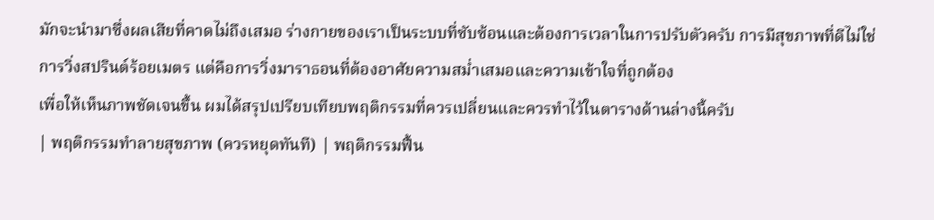มักจะนำมาซึ่งผลเสียที่คาดไม่ถึงเสมอ ร่างกายของเราเป็นระบบที่ซับซ้อนและต้องการเวลาในการปรับตัวครับ การมีสุขภาพที่ดีไม่ใช่การวิ่งสปรินต์ร้อยเมตร แต่คือการวิ่งมาราธอนที่ต้องอาศัยความสม่ำเสมอและความเข้าใจที่ถูกต้อง
เพื่อให้เห็นภาพชัดเจนขึ้น ผมได้สรุปเปรียบเทียบพฤติกรรมที่ควรเปลี่ยนและควรทำไว้ในตารางด้านล่างนี้ครับ
| พฤติกรรมทำลายสุขภาพ (ควรหยุดทันที) | พฤติกรรมฟื้น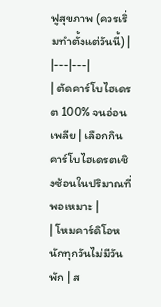ฟูสุขภาพ (ควรเริ่มทำตั้งแต่วันนี้) |
|---|---|
| ตัดคาร์โบไฮเดรต 100% จนอ่อนเพลีย | เลือกกินคาร์โบไฮเดรตเชิงซ้อนในปริมาณที่พอเหมาะ |
| โหมคาร์ดิโอหนักทุกวันไม่มีวันพัก | ส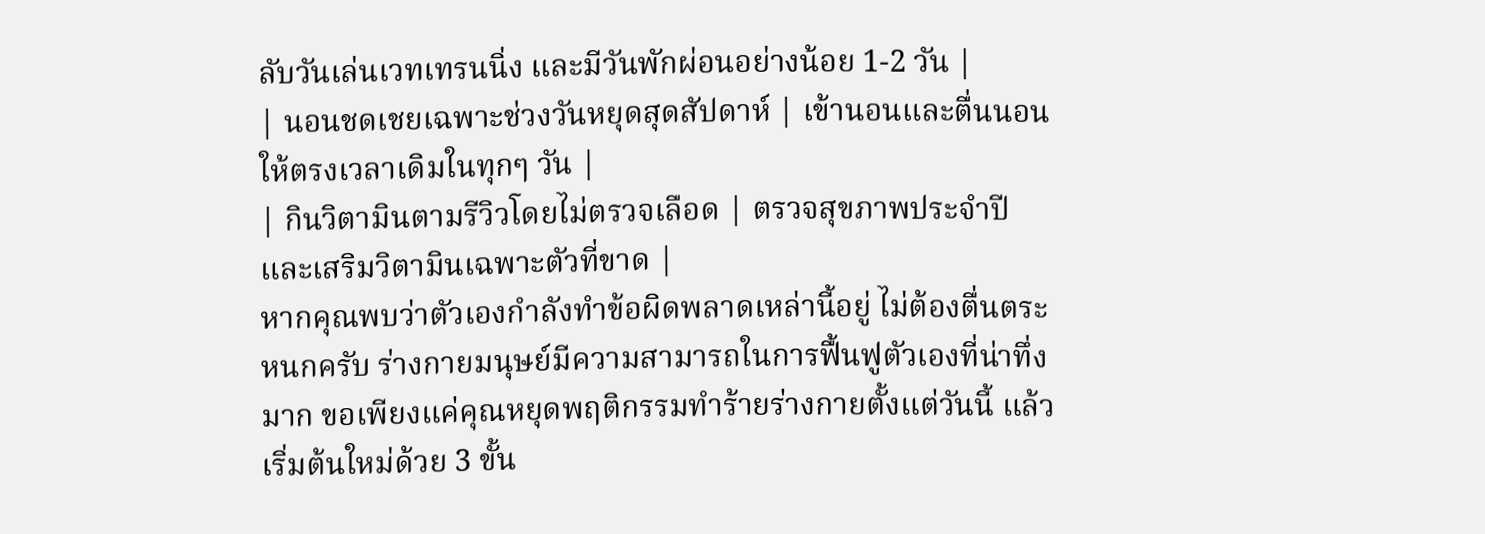ลับวันเล่นเวทเทรนนิ่ง และมีวันพักผ่อนอย่างน้อย 1-2 วัน |
| นอนชดเชยเฉพาะช่วงวันหยุดสุดสัปดาห์ | เข้านอนและตื่นนอนให้ตรงเวลาเดิมในทุกๆ วัน |
| กินวิตามินตามรีวิวโดยไม่ตรวจเลือด | ตรวจสุขภาพประจำปีและเสริมวิตามินเฉพาะตัวที่ขาด |
หากคุณพบว่าตัวเองกำลังทำข้อผิดพลาดเหล่านี้อยู่ ไม่ต้องตื่นตระหนกครับ ร่างกายมนุษย์มีความสามารถในการฟื้นฟูตัวเองที่น่าทึ่งมาก ขอเพียงแค่คุณหยุดพฤติกรรมทำร้ายร่างกายตั้งแต่วันนี้ แล้วเริ่มต้นใหม่ด้วย 3 ขั้น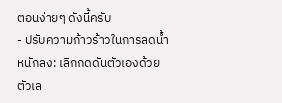ตอนง่ายๆ ดังนี้ครับ
- ปรับความก้าวร้าวในการลดน้ำหนักลง: เลิกกดดันตัวเองด้วยตัวเล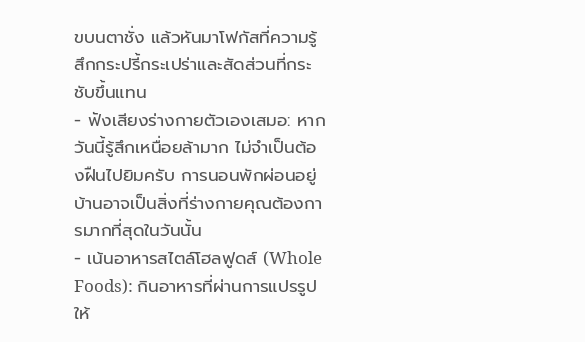ขบนตาชั่ง แล้วหันมาโฟกัสที่ความรู้สึกกระปรี้กระเปร่าและสัดส่วนที่กระชับขึ้นแทน
- ฟังเสียงร่างกายตัวเองเสมอ: หากวันนี้รู้สึกเหนื่อยล้ามาก ไม่จำเป็นต้องฝืนไปยิมครับ การนอนพักผ่อนอยู่บ้านอาจเป็นสิ่งที่ร่างกายคุณต้องการมากที่สุดในวันนั้น
- เน้นอาหารสไตล์โฮลฟูดส์ (Whole Foods): กินอาหารที่ผ่านการแปรรูปให้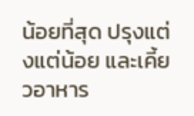น้อยที่สุด ปรุงแต่งแต่น้อย และเคี้ยวอาหาร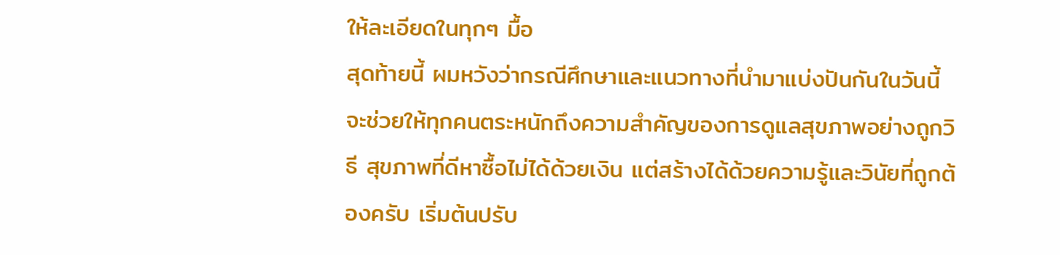ให้ละเอียดในทุกๆ มื้อ
สุดท้ายนี้ ผมหวังว่ากรณีศึกษาและแนวทางที่นำมาแบ่งปันกันในวันนี้ จะช่วยให้ทุกคนตระหนักถึงความสำคัญของการดูแลสุขภาพอย่างถูกวิธี สุขภาพที่ดีหาซื้อไม่ได้ด้วยเงิน แต่สร้างได้ด้วยความรู้และวินัยที่ถูกต้องครับ เริ่มต้นปรับ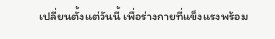เปลี่ยนตั้งแต่วันนี้ เพื่อร่างกายที่แข็งแรงพร้อม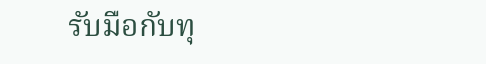รับมือกับทุ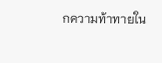กความท้าทายใน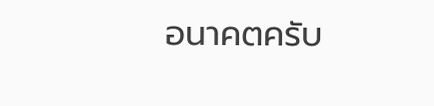อนาคตครับ